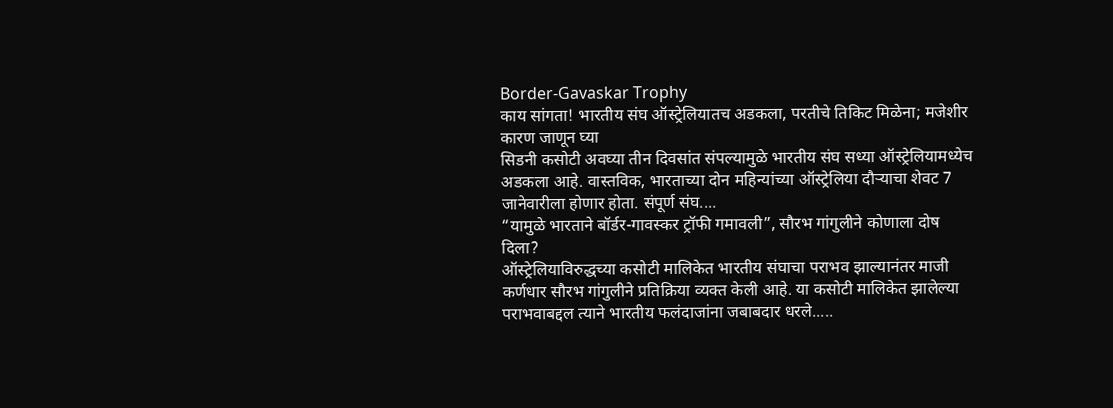Border-Gavaskar Trophy
काय सांगता! भारतीय संघ ऑस्ट्रेलियातच अडकला, परतीचे तिकिट मिळेना; मजेशीर कारण जाणून घ्या
सिडनी कसोटी अवघ्या तीन दिवसांत संपल्यामुळे भारतीय संघ सध्या ऑस्ट्रेलियामध्येच अडकला आहे. वास्तविक, भारताच्या दोन महिन्यांच्या ऑस्ट्रेलिया दौऱ्याचा शेवट 7 जानेवारीला होणार होता. संपूर्ण संघ....
“यामुळे भारताने बॉर्डर-गावस्कर ट्रॉफी गमावली”, सौरभ गांगुलीने कोणाला दोष दिला?
ऑस्ट्रेलियाविरुद्धच्या कसोटी मालिकेत भारतीय संघाचा पराभव झाल्यानंतर माजी कर्णधार सौरभ गांगुलीने प्रतिक्रिया व्यक्त केली आहे. या कसोटी मालिकेत झालेल्या पराभवाबद्दल त्याने भारतीय फलंदाजांना जबाबदार धरले.....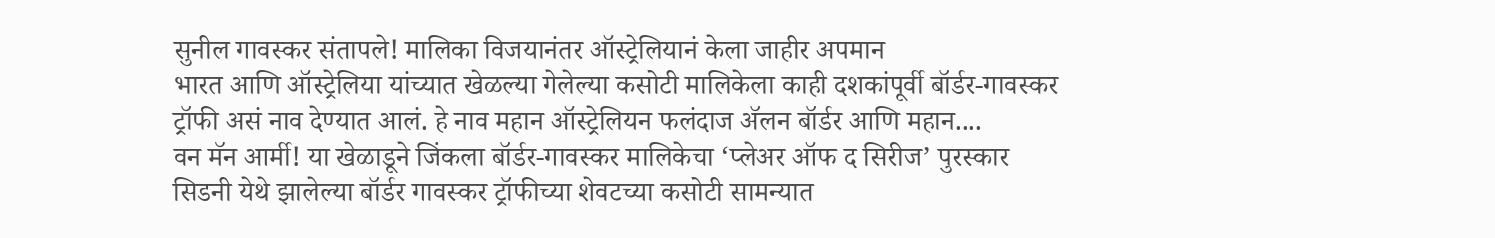सुनील गावस्कर संतापले! मालिका विजयानंतर ऑस्ट्रेलियानं केला जाहीर अपमान
भारत आणि ऑस्ट्रेलिया यांच्यात खेळल्या गेलेल्या कसोटी मालिकेला काही दशकांपूर्वी बॉर्डर-गावस्कर ट्रॉफी असं नाव देण्यात आलं. हे नाव महान ऑस्ट्रेलियन फलंदाज ॲलन बॉर्डर आणि महान....
वन मॅन आर्मी! या खेळाडूने जिंकला बॉर्डर-गावस्कर मालिकेचा ‘प्लेअर ऑफ द सिरीज’ पुरस्कार
सिडनी येथे झालेल्या बॉर्डर गावस्कर ट्रॉफीच्या शेवटच्या कसोटी सामन्यात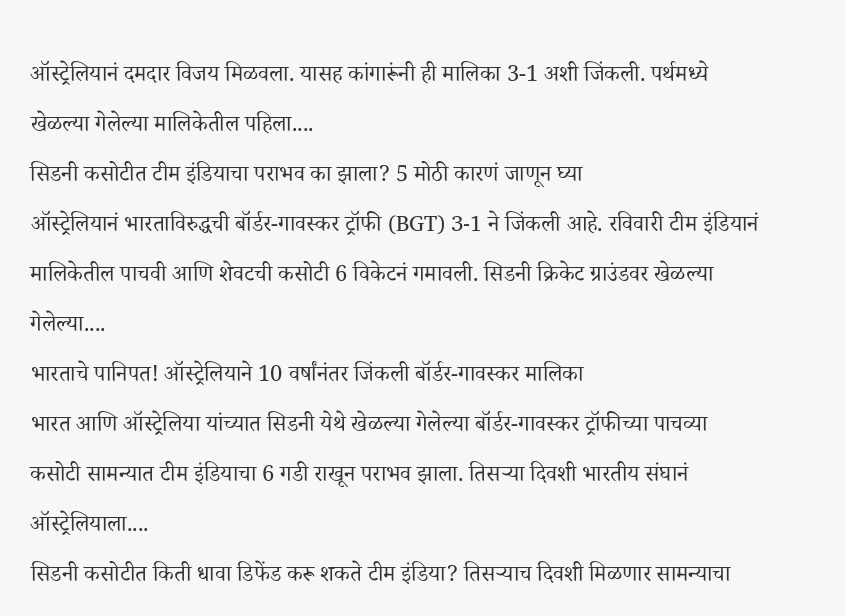ऑस्ट्रेलियानं दमदार विजय मिळवला. यासह कांगारूंनी ही मालिका 3-1 अशी जिंकली. पर्थमध्ये खेळल्या गेलेल्या मालिकेतील पहिला....
सिडनी कसोटीत टीम इंडियाचा पराभव का झाला? 5 मोठी कारणं जाणून घ्या
ऑस्ट्रेलियानं भारताविरुद्धची बॉर्डर-गावस्कर ट्रॉफी (BGT) 3-1 ने जिंकली आहे. रविवारी टीम इंडियानं मालिकेतील पाचवी आणि शेवटची कसोटी 6 विकेटनं गमावली. सिडनी क्रिकेट ग्राउंडवर खेळल्या गेलेल्या....
भारताचे पानिपत! ऑस्ट्रेलियाने 10 वर्षांनंतर जिंकली बॉर्डर-गावस्कर मालिका
भारत आणि ऑस्ट्रेलिया यांच्यात सिडनी येथे खेळल्या गेलेल्या बॉर्डर-गावस्कर ट्रॉफीच्या पाचव्या कसोटी सामन्यात टीम इंडियाचा 6 गडी राखून पराभव झाला. तिसऱ्या दिवशी भारतीय संघानं ऑस्ट्रेलियाला....
सिडनी कसोटीत किती धावा डिफेंड करू शकते टीम इंडिया? तिसऱ्याच दिवशी मिळणार सामन्याचा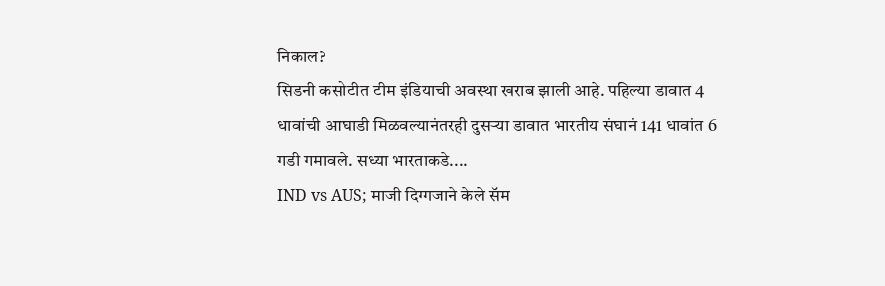निकाल?
सिडनी कसोटीत टीम इंडियाची अवस्था खराब झाली आहे. पहिल्या डावात 4 धावांची आघाडी मिळवल्यानंतरही दुसऱ्या डावात भारतीय संघानं 141 धावांत 6 गडी गमावले. सध्या भारताकडे....
IND vs AUS; माजी दिग्गजाने केले सॅम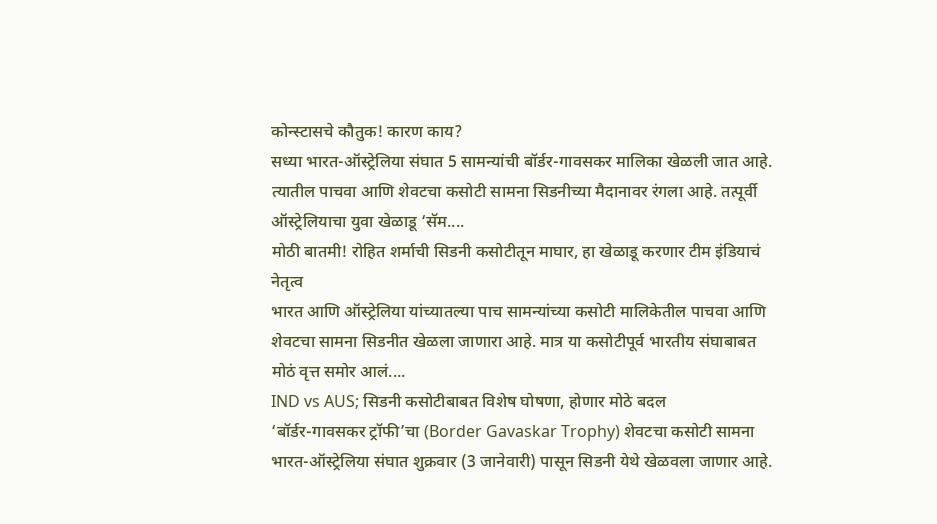कोन्स्टासचे कौतुक! कारण काय?
सध्या भारत-ऑस्ट्रेलिया संघात 5 सामन्यांची बॉर्डर-गावसकर मालिका खेळली जात आहे. त्यातील पाचवा आणि शेवटचा कसोटी सामना सिडनीच्या मैदानावर रंगला आहे. तत्पूर्वी ऑस्ट्रेलियाचा युवा खेळाडू ‘सॅम....
मोठी बातमी! रोहित शर्माची सिडनी कसोटीतून माघार, हा खेळाडू करणार टीम इंडियाचं नेतृत्व
भारत आणि ऑस्ट्रेलिया यांच्यातल्या पाच सामन्यांच्या कसोटी मालिकेतील पाचवा आणि शेवटचा सामना सिडनीत खेळला जाणारा आहे. मात्र या कसोटीपूर्व भारतीय संघाबाबत मोठं वृत्त समोर आलं....
IND vs AUS; सिडनी कसोटीबाबत विशेष घोषणा, होणार मोठे बदल
‘बॉर्डर-गावसकर ट्रॉफी’चा (Border Gavaskar Trophy) शेवटचा कसोटी सामना भारत-ऑस्ट्रेलिया संघात शुक्रवार (3 जानेवारी) पासून सिडनी येथे खेळवला जाणार आहे.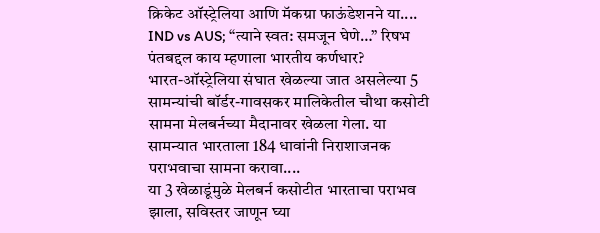क्रिकेट ऑस्ट्रेलिया आणि मॅकग्रा फाऊंडेशनने या....
IND vs AUS; “त्याने स्वत: समजून घेणे…” रिषभ पंतबद्दल काय म्हणाला भारतीय कर्णधार?
भारत-ऑस्ट्रेलिया संघात खेळल्या जात असलेल्या 5 सामन्यांची बॉर्डर-गावसकर मालिकेतील चौथा कसोटी सामना मेलबर्नच्या मैदानावर खेळला गेला. या सामन्यात भारताला 184 धावांनी निराशाजनक पराभवाचा सामना करावा....
या 3 खेळाडूंमुळे मेलबर्न कसोटीत भारताचा पराभव झाला, सविस्तर जाणून घ्या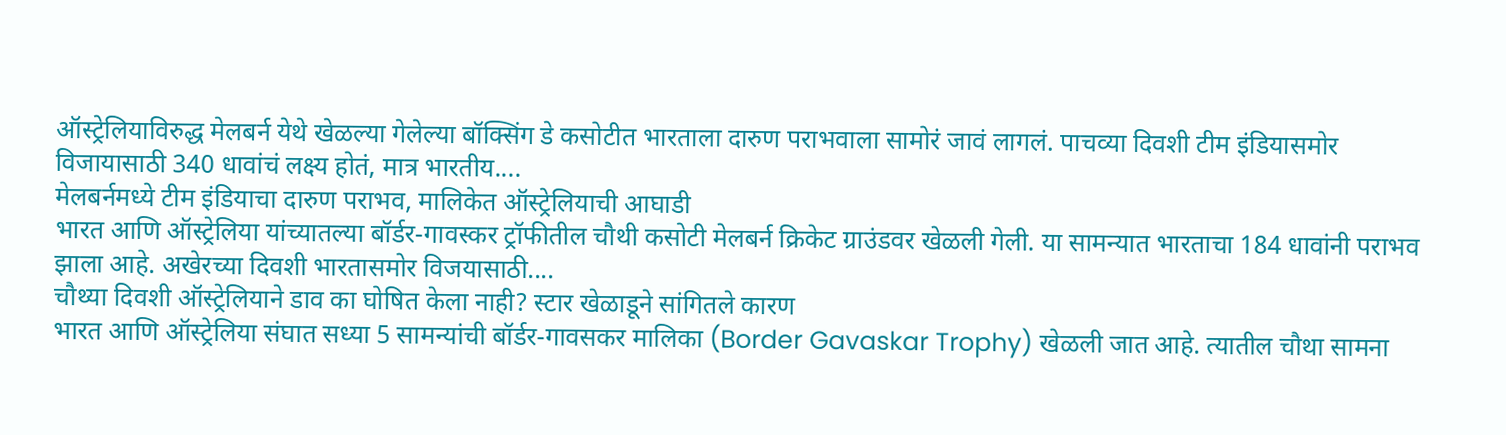ऑस्ट्रेलियाविरुद्ध मेलबर्न येथे खेळल्या गेलेल्या बॉक्सिंग डे कसोटीत भारताला दारुण पराभवाला सामोरं जावं लागलं. पाचव्या दिवशी टीम इंडियासमोर विजायासाठी 340 धावांचं लक्ष्य होतं, मात्र भारतीय....
मेलबर्नमध्ये टीम इंडियाचा दारुण पराभव, मालिकेत ऑस्ट्रेलियाची आघाडी
भारत आणि ऑस्ट्रेलिया यांच्यातल्या बॉर्डर-गावस्कर ट्रॉफीतील चौथी कसोटी मेलबर्न क्रिकेट ग्राउंडवर खेळली गेली. या सामन्यात भारताचा 184 धावांनी पराभव झाला आहे. अखेरच्या दिवशी भारतासमोर विजयासाठी....
चौथ्या दिवशी ऑस्ट्रेलियाने डाव का घोषित केला नाही? स्टार खेळाडूने सांगितले कारण
भारत आणि ऑस्ट्रेलिया संघात सध्या 5 सामन्यांची बॉर्डर-गावसकर मालिका (Border Gavaskar Trophy) खेळली जात आहे. त्यातील चौथा सामना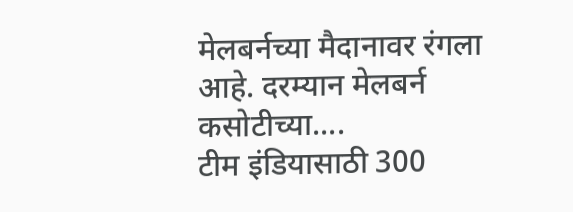मेलबर्नच्या मैदानावर रंगला आहे. दरम्यान मेलबर्न कसोटीच्या....
टीम इंडियासाठी 300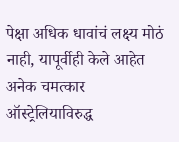पेक्षा अधिक धावांचं लक्ष्य मोठं नाही, यापूर्वीही केले आहेत अनेक चमत्कार
ऑस्ट्रेलियाविरुद्ध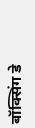बॉक्सिंग डे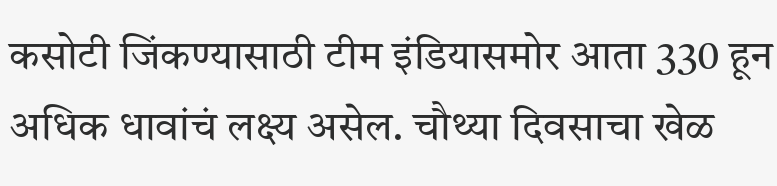कसोटी जिंकण्यासाठी टीम इंडियासमोर आता 330 हून अधिक धावांचं लक्ष्य असेल. चौथ्या दिवसाचा खेळ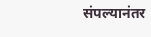संपल्यानंतर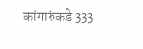कांगारुंकडे 333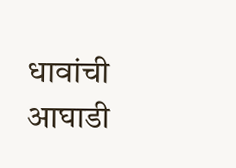धावांची आघाडी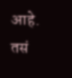आहे. तसं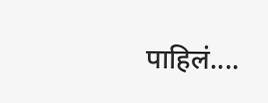पाहिलं....